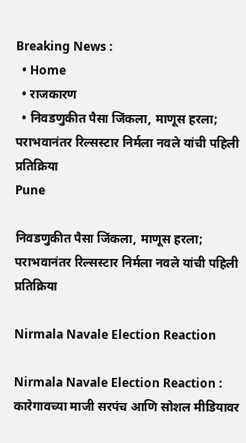Breaking News :
  • Home
  • राजकारण
  • निवडणुकीत पैसा जिंकला, माणूस हरला; पराभवानंतर रिल्सस्टार निर्मला नवले यांची पहिली प्रतिक्रिया
Pune

निवडणुकीत पैसा जिंकला, माणूस हरला; पराभवानंतर रिल्सस्टार निर्मला नवले यांची पहिली प्रतिक्रिया

Nirmala Navale Election Reaction

Nirmala Navale Election Reaction : कारेगावच्या माजी सरपंच आणि सोशल मीडियावर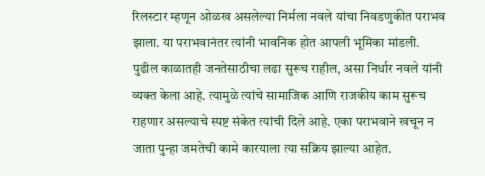रिलस्टार म्हणून ओळख असलेल्या निर्मला नवले यांचा निवडणुकीत पराभव झाला. या पराभवानंतर त्यांनी भावनिक होत आपली भूमिका मांडली. पुढील काळातही जनतेसाठीचा लढा सुरूच राहील, असा निर्धार नवले यांनी व्यक्त केला आहे. त्यामुळे त्यांचे सामाजिक आणि राजकीय काम सुरूच राहणार असल्याचे स्पष्ट संकेत त्यांची दिले आहे. एका पराभवाने खचून न जाता पुन्हा जमतेची कामे कारयाला त्या सक्रिय झाल्या आहेत.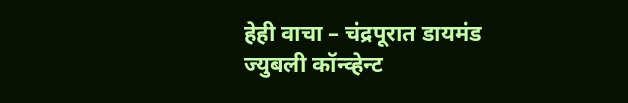हेही वाचा – चंद्रपूरात डायमंड ज्युबली कॉन्व्हेन्ट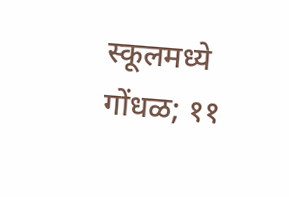स्कूलमध्ये गोंधळ; ११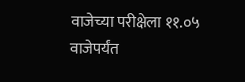वाजेच्या परीक्षेला ११.०५ वाजेपर्यंत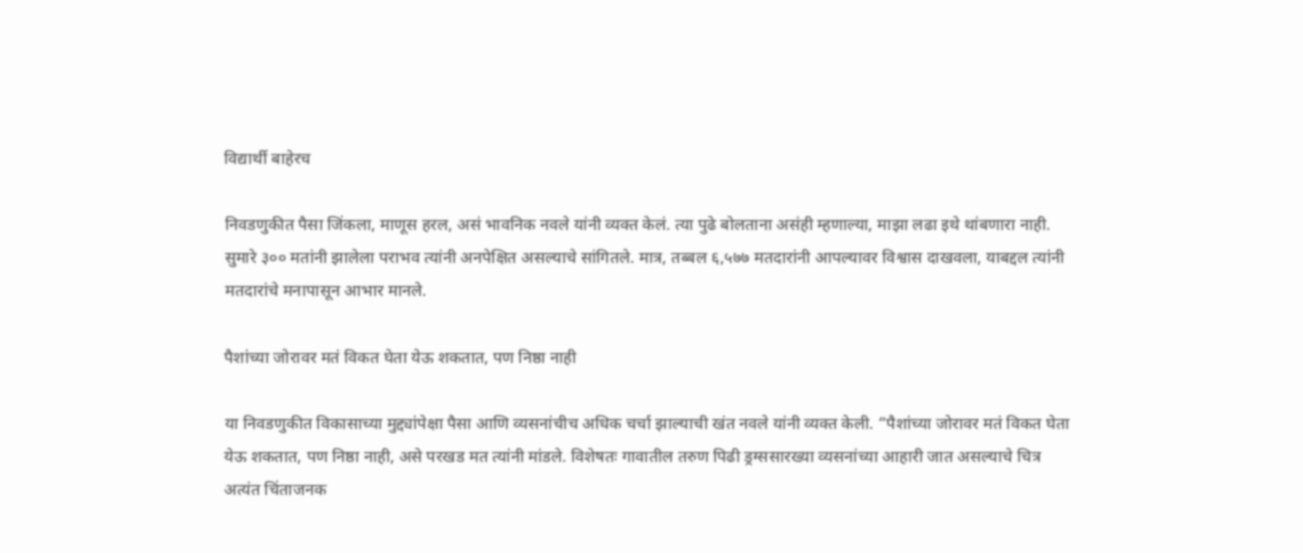विद्यार्थी बाहेरच

निवडणुकीत पैसा जिंकला, माणूस हरल, असं भावनिक नवले यांनी व्यक्त केलं. त्या पुढे बोलताना असंही म्हणाल्या, माझा लढा इथे थांबणारा नाही. सुमारे ३०० मतांनी झालेला पराभव त्यांनी अनपेक्षित असल्याचे सांगितले. मात्र, तब्बल ६,५७७ मतदारांनी आपल्यावर विश्वास दाखवला, याबद्दल त्यांनी मतदारांचे मनापासून आभार मानले.

पैशांच्या जोरावर मतं विकत घेता येऊ शकतात, पण निष्ठा नाही

या निवडणुकीत विकासाच्या मुद्द्यांपेक्षा पैसा आणि व्यसनांचीच अधिक चर्चा झाल्याची खंत नवले यांनी व्यक्त केली. “पैशांच्या जोरावर मतं विकत घेता येऊ शकतात, पण निष्ठा नाही, असे परखड मत त्यांनी मांडले. विशेषतः गावातील तरुण पिढी ड्रग्ससारख्या व्यसनांच्या आहारी जात असल्याचे चित्र अत्यंत चिंताजनक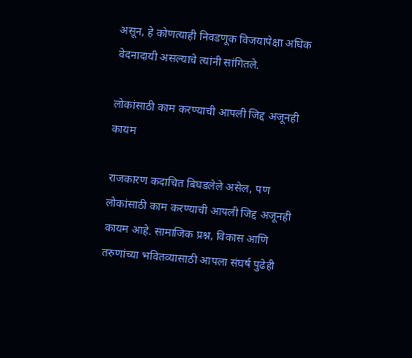असून, हे कोणत्याही निवडणूक विजयापेक्षा अधिक वेदनादायी असल्याचे त्यांनी सांगितले.

लोकांसाठी काम करण्याची आपली जिद्द अजूनही कायम

राजकारण कदाचित बिघडलेले असेल, पण लोकांसाठी काम करण्याची आपली जिद्द अजूनही कायम आहे. सामाजिक प्रश्न, विकास आणि तरुणांच्या भवितव्यासाठी आपला संघर्ष पुढेही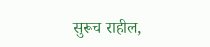सुरूच राहील,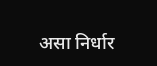असा निर्धार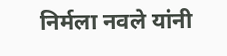निर्मला नवले यांनी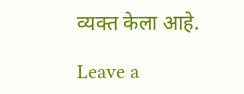व्यक्त केला आहे.

Leave a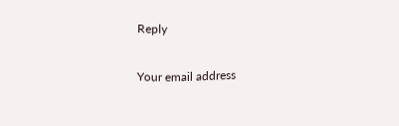Reply

Your email address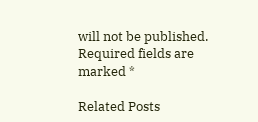will not be published. Required fields are marked *

Related Posts